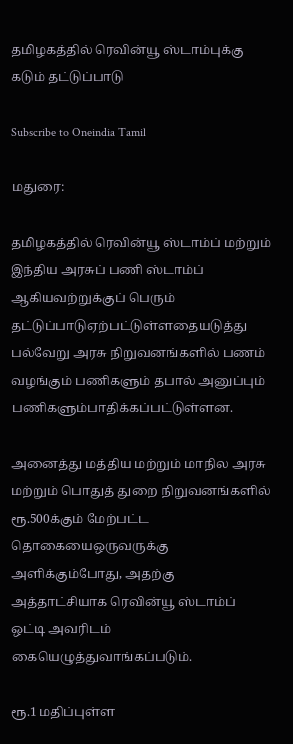தமிழகத்தில் ரெவின்யூ ஸ்டாம்புக்கு கடும் தட்டுப்பாடு

Subscribe to Oneindia Tamil

மதுரை:

தமிழகத்தில் ரெவின்யூ ஸ்டாம்ப் மற்றும் இந்திய அரசுப் பணி ஸ்டாம்ப் ஆகியவற்றுக்குப் பெரும் தட்டுப்பாடுஏற்பட்டுள்ளதையடுத்து பல்வேறு அரசு நிறுவனங்களில் பணம் வழங்கும் பணிகளும் தபால் அனுப்பும் பணிகளும்பாதிக்கப்பட்டுள்ளன.

அனைத்து மத்திய மற்றும் மாநில அரசு மற்றும் பொதுத் துறை நிறுவனங்களில் ரூ.500க்கும் மேற்பட்ட தொகையைஒருவருக்கு அளிக்கும்போது, அதற்கு அத்தாட்சியாக ரெவின்யூ ஸ்டாம்ப் ஒட்டி அவரிடம் கையெழுத்துவாங்கப்படும்.

ரூ.1 மதிப்புள்ள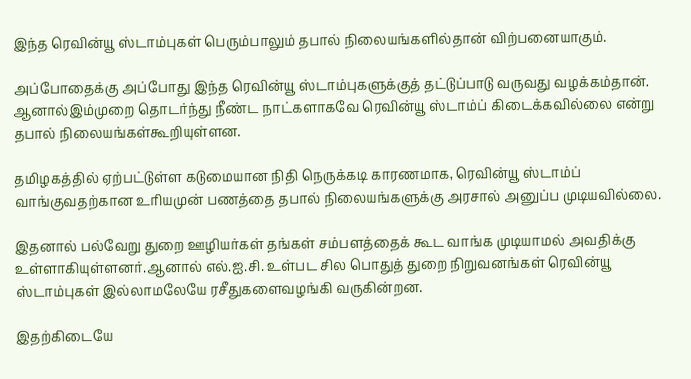இந்த ரெவின்யூ ஸ்டாம்புகள் பெரும்பாலும் தபால் நிலையங்களில்தான் விற்பனையாகும்.

அப்போதைக்கு அப்போது இந்த ரெவின்யூ ஸ்டாம்புகளுக்குத் தட்டுப்பாடு வருவது வழக்கம்தான். ஆனால்இம்முறை தொடர்ந்து நீண்ட நாட்களாகவே ரெவின்யூ ஸ்டாம்ப் கிடைக்கவில்லை என்று தபால் நிலையங்கள்கூறியுள்ளன.

தமிழகத்தில் ஏற்பட்டுள்ள கடுமையான நிதி நெருக்கடி காரணமாக, ரெவின்யூ ஸ்டாம்ப் வாங்குவதற்கான உரியமுன் பணத்தை தபால் நிலையங்களுக்கு அரசால் அனுப்ப முடியவில்லை.

இதனால் பல்வேறு துறை ஊழியர்கள் தங்கள் சம்பளத்தைக் கூட வாங்க முடியாமல் அவதிக்கு உள்ளாகியுள்ளனர்.ஆனால் எல்.ஐ.சி. உள்பட சில பொதுத் துறை நிறுவனங்கள் ரெவின்யூ ஸ்டாம்புகள் இல்லாமலேயே ரசீதுகளைவழங்கி வருகின்றன.

இதற்கிடையே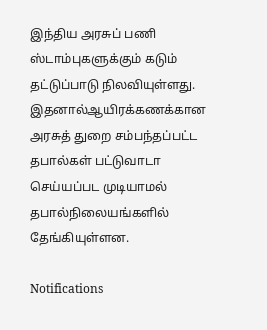இந்திய அரசுப் பணி ஸ்டாம்புகளுக்கும் கடும் தட்டுப்பாடு நிலவியுள்ளது. இதனால்ஆயிரக்கணக்கான அரசுத் துறை சம்பந்தப்பட்ட தபால்கள் பட்டுவாடா செய்யப்பட முடியாமல் தபால்நிலையங்களில் தேங்கியுள்ளன.

Notifications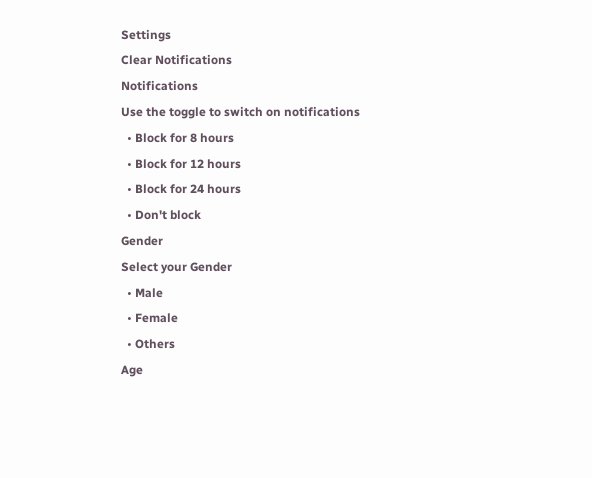Settings
Clear Notifications
Notifications
Use the toggle to switch on notifications
  • Block for 8 hours
  • Block for 12 hours
  • Block for 24 hours
  • Don't block
Gender
Select your Gender
  • Male
  • Female
  • Others
Age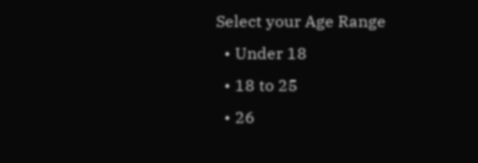Select your Age Range
  • Under 18
  • 18 to 25
  • 26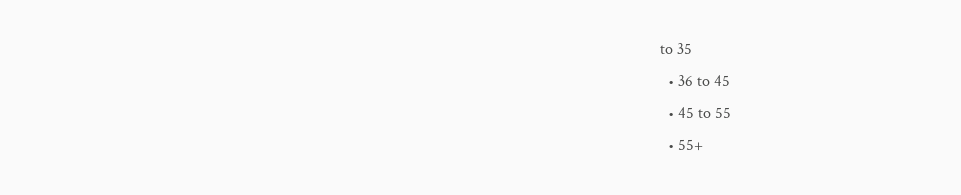to 35
  • 36 to 45
  • 45 to 55
  • 55+